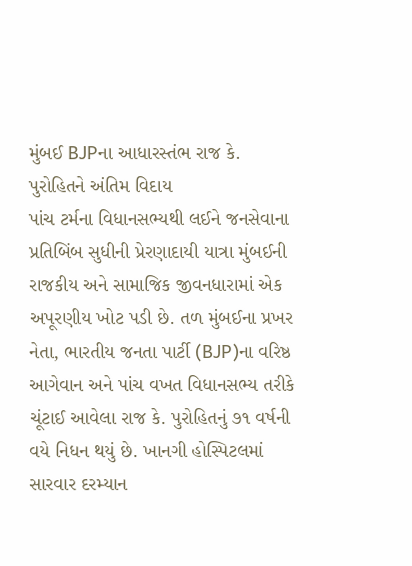મુંબઈ BJPના આધારસ્તંભ રાજ કે. પુરોહિતને અંતિમ વિદાય
પાંચ ટર્મના વિધાનસભ્યથી લઈને જનસેવાના પ્રતિબિંબ સુધીની પ્રેરણાદાયી યાત્રા મુંબઈની રાજકીય અને સામાજિક જીવનધારામાં એક અપૂરણીય ખોટ પડી છે. તળ મુંબઈના પ્રખર નેતા, ભારતીય જનતા પાર્ટી (BJP)ના વરિષ્ઠ આગેવાન અને પાંચ વખત વિધાનસભ્ય તરીકે ચૂંટાઈ આવેલા રાજ કે. પુરોહિતનું ૭૧ વર્ષની વયે નિધન થયું છે. ખાનગી હોસ્પિટલમાં સારવાર દરમ્યાન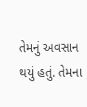તેમનું અવસાન થયું હતું. તેમના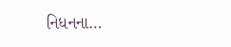નિધનના…